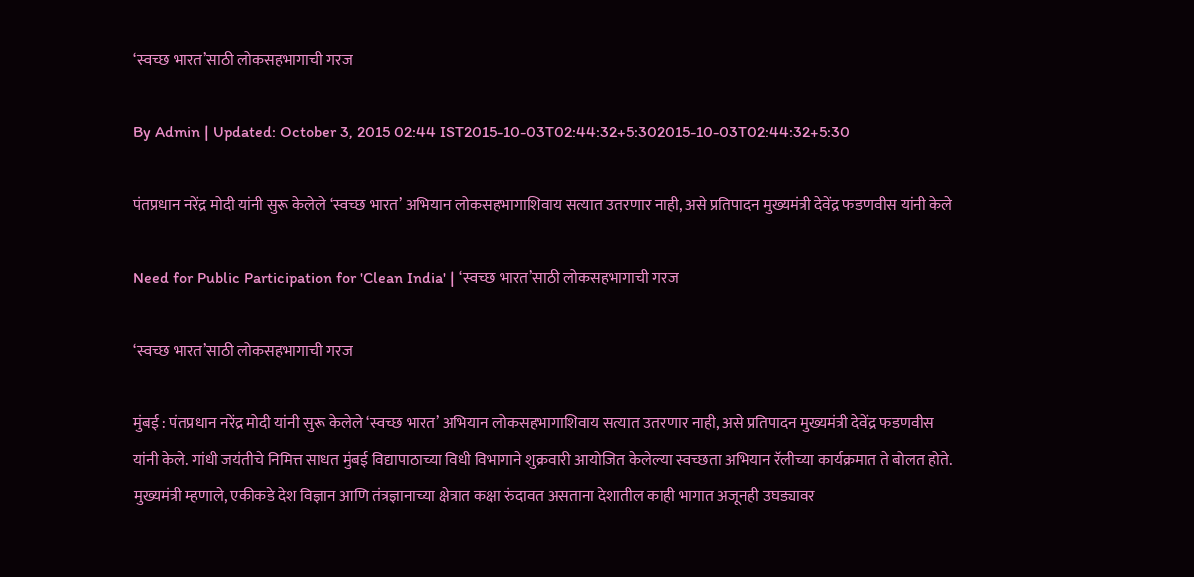‘स्वच्छ भारत’साठी लोकसहभागाची गरज

By Admin | Updated: October 3, 2015 02:44 IST2015-10-03T02:44:32+5:302015-10-03T02:44:32+5:30

पंतप्रधान नरेंद्र मोदी यांनी सुरू केलेले ‘स्वच्छ भारत’ अभियान लोकसहभागाशिवाय सत्यात उतरणार नाही, असे प्रतिपादन मुख्यमंत्री देवेंद्र फडणवीस यांनी केले

Need for Public Participation for 'Clean India' | ‘स्वच्छ भारत’साठी लोकसहभागाची गरज

‘स्वच्छ भारत’साठी लोकसहभागाची गरज

मुंबई : पंतप्रधान नरेंद्र मोदी यांनी सुरू केलेले ‘स्वच्छ भारत’ अभियान लोकसहभागाशिवाय सत्यात उतरणार नाही, असे प्रतिपादन मुख्यमंत्री देवेंद्र फडणवीस यांनी केले. गांधी जयंतीचे निमित्त साधत मुंबई विद्यापाठाच्या विधी विभागाने शुक्रवारी आयोजित केलेल्या स्वच्छता अभियान रॅलीच्या कार्यक्रमात ते बोलत होते.
मुख्यमंत्री म्हणाले, एकीकडे देश विज्ञान आणि तंत्रज्ञानाच्या क्षेत्रात कक्षा रुंदावत असताना देशातील काही भागात अजूनही उघड्यावर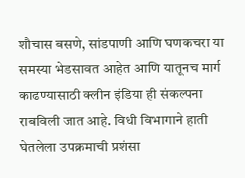शौचास बसणे, सांडपाणी आणि घणकचरा या समस्या भेडसावत आहेत आणि यातूनच मार्ग काढण्यासाठी क्लीन इंडिया ही संकल्पना राबविली जात आहे. विधी विभागाने हाती घेतलेला उपक्रमाची प्रशंसा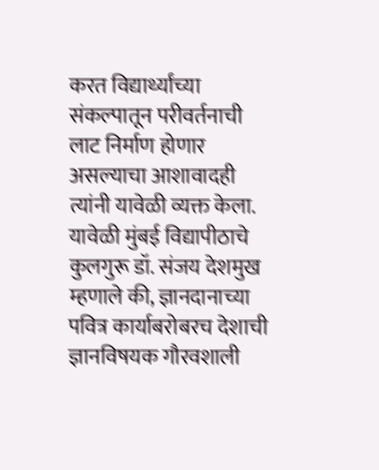करत विद्यार्थ्यांच्या संकल्पातून परीवर्तनाची लाट निर्माण होणार असल्याचा आशावादही त्यांनी यावेळी व्यक्त केला.
यावेळी मुंबई विद्यापीठाचे कुलगुरू डॉ. संजय देशमुख म्हणाले की, ज्ञानदानाच्या पवित्र कार्याबरोबरच देशाची ज्ञानविषयक गौरवशाली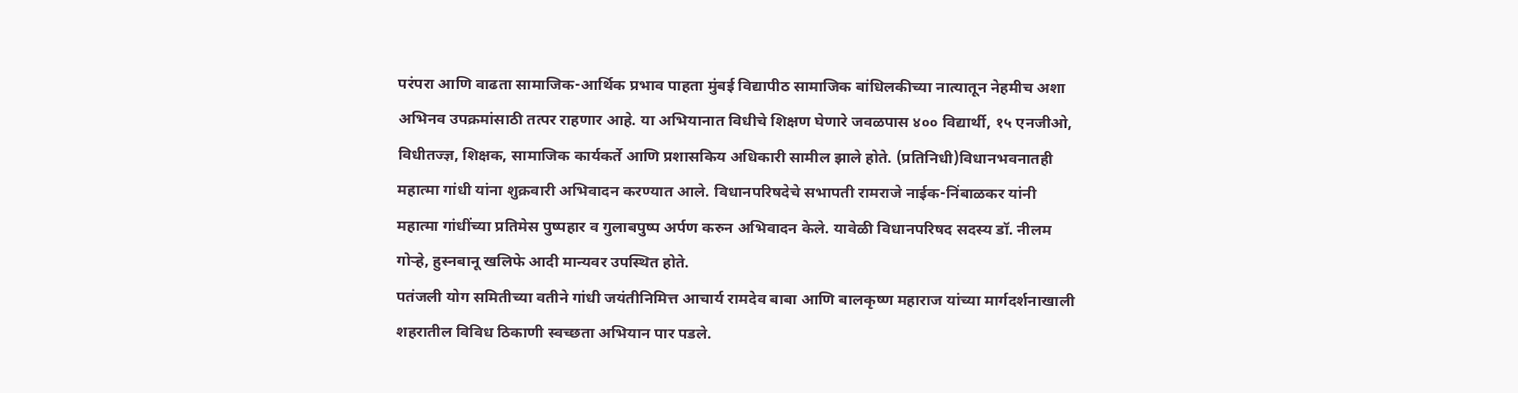परंपरा आणि वाढता सामाजिक-आर्थिक प्रभाव पाहता मुंबई विद्यापीठ सामाजिक बांधिलकीच्या नात्यातून नेहमीच अशा अभिनव उपक्रमांसाठी तत्पर राहणार आहे. या अभियानात विधीचे शिक्षण घेणारे जवळपास ४०० विद्यार्थी, १५ एनजीओ, विधीतज्ज्ञ, शिक्षक, सामाजिक कार्यकर्ते आणि प्रशासकिय अधिकारी सामील झाले होते. (प्रतिनिधी)विधानभवनातही महात्मा गांधी यांना शुक्रवारी अभिवादन करण्यात आले. विधानपरिषदेचे सभापती रामराजे नाईक-निंबाळकर यांनी महात्मा गांधींच्या प्रतिमेस पुष्पहार व गुलाबपुष्प अर्पण करुन अभिवादन केले. यावेळी विधानपरिषद सदस्य डॉ. नीलम गोऱ्हे, हुस्नबानू खलिफे आदी मान्यवर उपस्थित होते.
पतंजली योग समितीच्या वतीने गांधी जयंतीनिमित्त आचार्य रामदेव बाबा आणि बालकृष्ण महाराज यांच्या मार्गदर्शनाखाली शहरातील विविध ठिकाणी स्वच्छता अभियान पार पडले.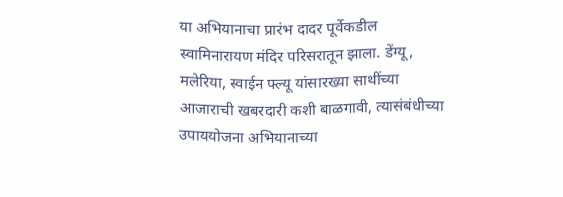या अभियानाचा प्रारंभ दादर पूर्वेकडील स्वामिनारायण मंदिर परिसरातून झाला. डेंग्यू, मलेरिया, स्वाईन फ्ल्यू यांसारख्या साथींच्या आजाराची खबरदारी कशी बाळगावी, त्यासंबंधीच्या उपाययोजना अभियानाच्या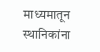माध्यमातून स्थानिकांना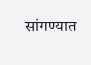सांगण्यात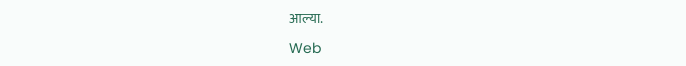आल्या.

Web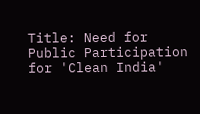Title: Need for Public Participation for 'Clean India'